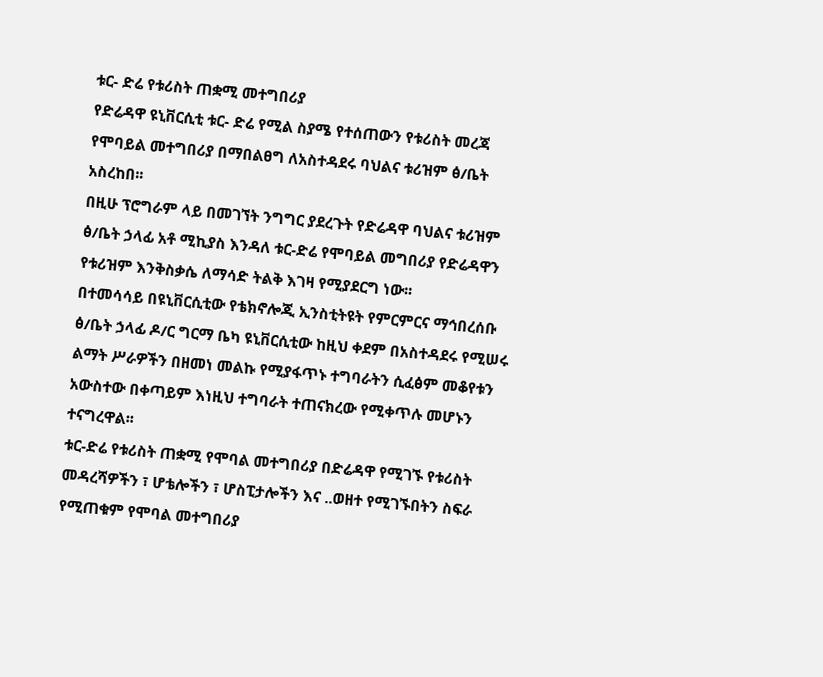ቱር- ድሬ የቱሪስት ጠቋሚ መተግበሪያ
የድሬዳዋ ዩኒቨርሲቲ ቱር- ድሬ የሚል ስያሜ የተሰጠውን የቱሪስት መረጃ የሞባይል መተግበሪያ በማበልፀግ ለአስተዳደሩ ባህልና ቱሪዝም ፅ/ቤት አስረከበ፡፡
በዚሁ ፕሮግራም ላይ በመገኘት ንግግር ያደረጉት የድሬዳዋ ባህልና ቱሪዝም ፅ/ቤት ኃላፊ አቶ ሚኪያስ እንዳለ ቱር-ድሬ የሞባይል መግበሪያ የድሬዳዋን የቱሪዝም እንቅስቃሴ ለማሳድ ትልቅ እገዛ የሚያደርግ ነው፡፡
በተመሳሳይ በዩኒቨርሲቲው የቴክኖሎጂ ኢንስቲትዩት የምርምርና ማኅበረሰቡ ፅ/ቤት ኃላፊ ዶ/ር ግርማ ቤካ ዩኒቨርሲቲው ከዚህ ቀደም በአስተዳደሩ የሚሠሩ ልማት ሥራዎችን በዘመነ መልኩ የሚያፋጥኑ ተግባራትን ሲፈፅም መቆየቱን አውስተው በቀጣይም እነዚህ ተግባራት ተጠናክረው የሚቀጥሉ መሆኑን ተናግረዋል፡፡
ቱር-ድሬ የቱሪስት ጠቋሚ የሞባል መተግበሪያ በድሬዳዋ የሚገኙ የቱሪስት መዳረሻዎችን ፣ ሆቴሎችን ፣ ሆስፒታሎችን እና ..ወዘተ የሚገኙበትን ስፍራ የሚጠቁም የሞባል መተግበሪያ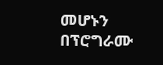መሆኑን በፕሮግራሙ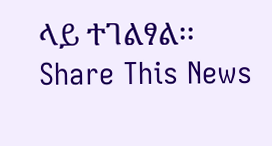ላይ ተገልፃል፡፡
Share This News